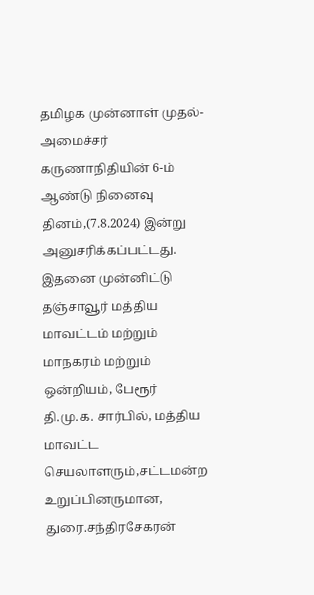தமிழக முன்னாள் முதல்-அமைச்சர் கருணாநிதியின் 6-ம் ஆண்டு நினைவு தினம்,(7.8.2024) இன்று அனுசரிக்கப்பட்டது. இதனை முன்னிட்டு தஞ்சாவூர் மத்திய மாவட்டம் மற்றும் மாநகரம் மற்றும் ஒன்றியம், பேரூர் தி.மு.க. சார்பில், மத்திய மாவட்ட செயலாளரும்,சட்டமன்ற உறுப்பினருமான, துரை.சந்திரசேகரன்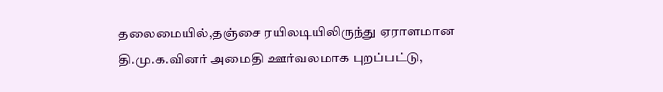தலைமையில்,தஞ்சை ரயிலடியிலிருந்து ஏராளமான தி.மு.க.வினர் அமைதி ஊர்வலமாக புறப்பட்டு,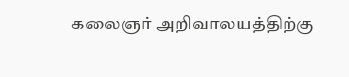கலைஞர் அறிவாலயத்திற்கு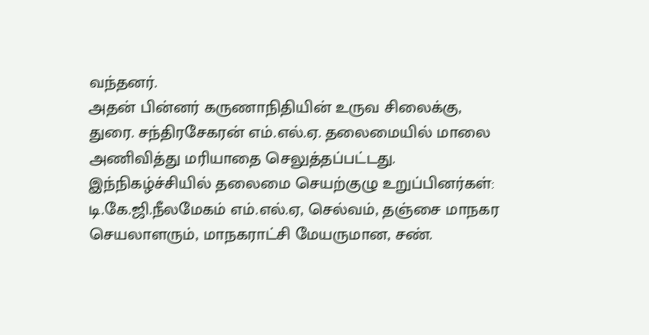வந்தனர்.
அதன் பின்னர் கருணாநிதியின் உருவ சிலைக்கு, துரை. சந்திரசேகரன் எம்.எல்.ஏ. தலைமையில் மாலை அணிவித்து மரியாதை செலுத்தப்பட்டது. இந்நிகழ்ச்சியில் தலைமை செயற்குழு உறுப்பினர்கள்: டி.கே.ஜி.நீலமேகம் எம்.எல்.ஏ, செல்வம், தஞ்சை மாநகர செயலாளரும், மாநகராட்சி மேயருமான, சண்.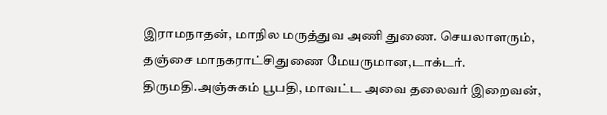இராமநாதன், மாநில மருத்துவ அணி துணை. செயலாளரும், தஞ்சை மாநகராட்சிதுணை மேயருமான,டாக்டர். திருமதி.அஞ்சுகம் பூபதி, மாவட்ட அவை தலைவர் இறைவன்,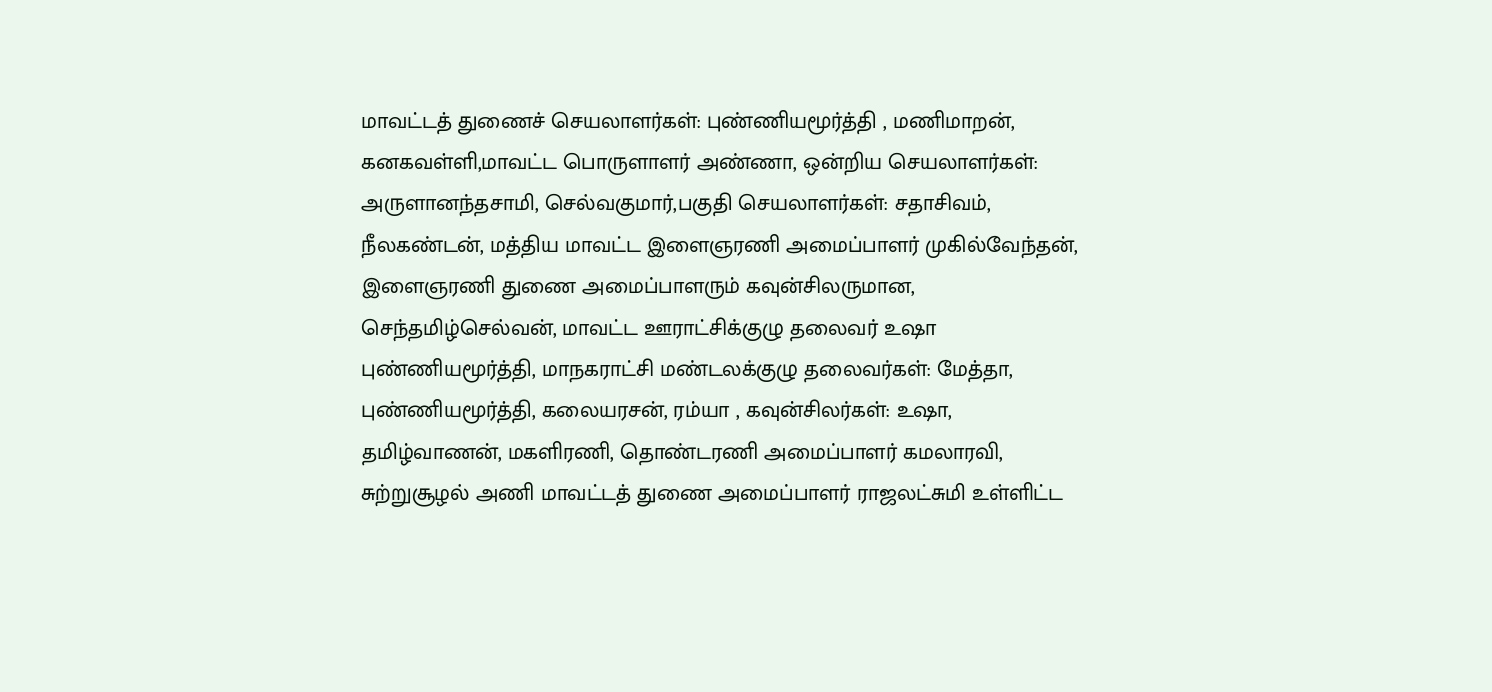மாவட்டத் துணைச் செயலாளர்கள்: புண்ணியமூர்த்தி , மணிமாறன், கனகவள்ளி,மாவட்ட பொருளாளர் அண்ணா, ஒன்றிய செயலாளர்கள்: அருளானந்தசாமி, செல்வகுமார்,பகுதி செயலாளர்கள்: சதாசிவம், நீலகண்டன், மத்திய மாவட்ட இளைஞரணி அமைப்பாளர் முகில்வேந்தன், இளைஞரணி துணை அமைப்பாளரும் கவுன்சிலருமான, செந்தமிழ்செல்வன், மாவட்ட ஊராட்சிக்குழு தலைவர் உஷா புண்ணியமூர்த்தி, மாநகராட்சி மண்டலக்குழு தலைவர்கள்: மேத்தா, புண்ணியமூர்த்தி, கலையரசன், ரம்யா , கவுன்சிலர்கள்: உஷா, தமிழ்வாணன், மகளிரணி, தொண்டரணி அமைப்பாளர் கமலாரவி, சுற்றுசூழல் அணி மாவட்டத் துணை அமைப்பாளர் ராஜலட்சுமி உள்ளிட்ட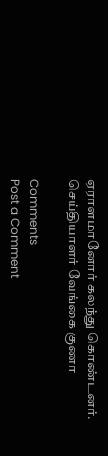ஏராளமானோர் கலந்து கொண்டனர்.
செய்தியாளர் வேங்கை குணா

Comments
Post a Comment